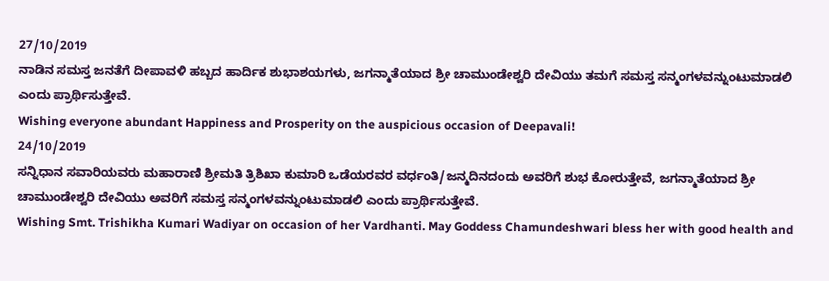27/10/2019
ನಾಡಿನ ಸಮಸ್ತ ಜನತೆಗೆ ದೀಪಾವಳಿ ಹಬ್ಬದ ಹಾರ್ದಿಕ ಶುಭಾಶಯಗಳು, ಜಗನ್ಮಾತೆಯಾದ ಶ್ರೀ ಚಾಮುಂಡೇಶ್ವರಿ ದೇವಿಯು ತಮಗೆ ಸಮಸ್ತ ಸನ್ಮಂಗಳವನ್ನುಂಟುಮಾಡಲಿ ಎಂದು ಪ್ರಾರ್ಥಿಸುತ್ತೇವೆ.
Wishing everyone abundant Happiness and Prosperity on the auspicious occasion of Deepavali!
24/10/2019
ಸನ್ನಿಧಾನ ಸವಾರಿಯವರು ಮಹಾರಾಣಿ ಶ್ರೀಮತಿ ತ್ರಿಶಿಖಾ ಕುಮಾರಿ ಒಡೆಯರವರ ವರ್ಧಂತಿ/ಜನ್ಮದಿನದಂದು ಅವರಿಗೆ ಶುಭ ಕೋರುತ್ತೇವೆ, ಜಗನ್ಮಾತೆಯಾದ ಶ್ರೀ ಚಾಮುಂಡೇಶ್ವರಿ ದೇವಿಯು ಅವರಿಗೆ ಸಮಸ್ತ ಸನ್ಮಂಗಳವನ್ನುಂಟುಮಾಡಲಿ ಎಂದು ಪ್ರಾರ್ಥಿಸುತ್ತೇವೆ.
Wishing Smt. Trishikha Kumari Wadiyar on occasion of her Vardhanti. May Goddess Chamundeshwari bless her with good health and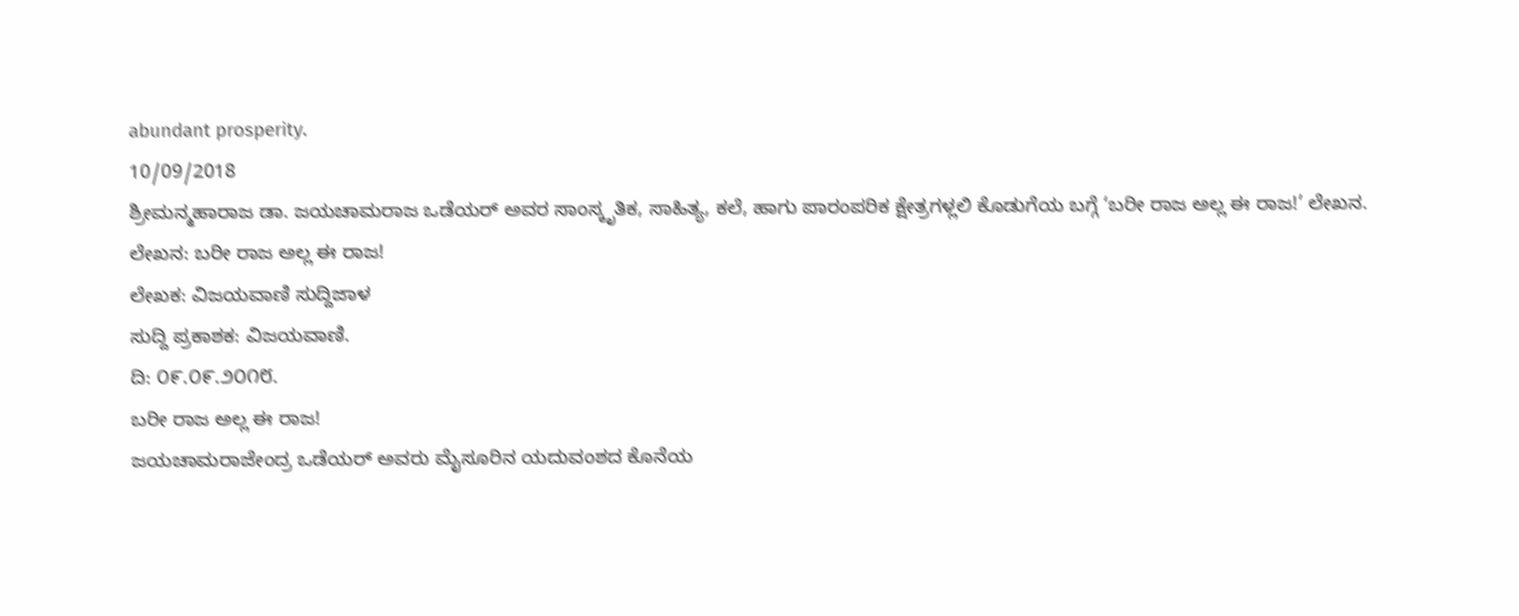abundant prosperity.
10/09/2018
ಶ್ರೀಮನ್ಮಹಾರಾಜ ಡಾ. ಜಯಚಾಮರಾಜ ಒಡೆಯರ್ ಅವರ ಸಾಂಸ್ಕೃತಿಕ, ಸಾಹಿತ್ಯ, ಕಲೆ, ಹಾಗು ಪಾರಂಪರಿಕ ಕ್ಷೇತ್ರಗಳ್ಲಲಿ ಕೊಡುಗೆಯ ಬಗ್ಗೆ ‘ಬರೀ ರಾಜ ಅಲ್ಲ ಈ ರಾಜ!’ ಲೇಖನ.
ಲೇಖನ: ಬರೀ ರಾಜ ಅಲ್ಲ ಈ ರಾಜ!
ಲೇಖಕ: ವಿಜಯವಾಣಿ ಸುದ್ದಿಜಾಳ
ಸುದ್ದಿ ಪ್ರಕಾಶಕ: ವಿಜಯವಾಣಿ.
ದಿ: ೦೯.೦೯.೨೦೧೮.
ಬರೀ ರಾಜ ಅಲ್ಲ ಈ ರಾಜ!
ಜಯಚಾಮರಾಜೇಂದ್ರ ಒಡೆಯರ್ ಅವರು ಮೈಸೂರಿನ ಯದುವಂಶದ ಕೊನೆಯ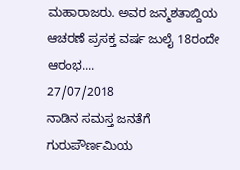ಮಹಾರಾಜರು. ಅವರ ಜನ್ಮಶತಾಬ್ದಿಯ ಆಚರಣೆ ಪ್ರಸಕ್ತ ವರ್ಷ ಜುಲೈ 18ರಂದೇ ಆರಂಭ....
27/07/2018
ನಾಡಿನ ಸಮಸ್ತ ಜನತೆಗೆ ಗುರುಪೌರ್ಣಮಿಯ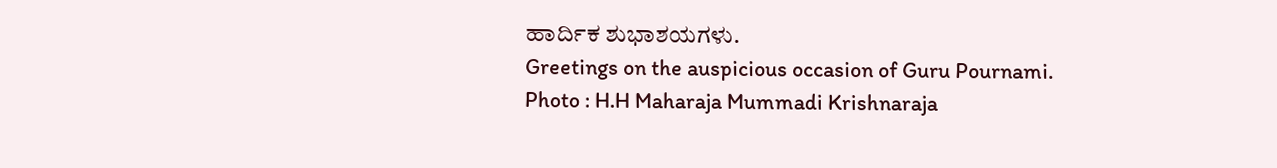ಹಾರ್ದಿಕ ಶುಭಾಶಯಗಳು.
Greetings on the auspicious occasion of Guru Pournami.
Photo : H.H Maharaja Mummadi Krishnaraja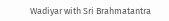Wadiyar with Sri Brahmatantra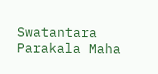Swatantara Parakala Maha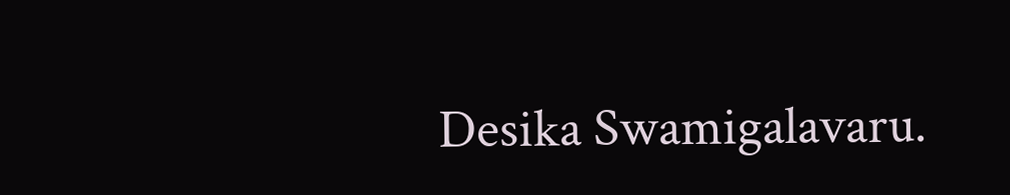Desika Swamigalavaru.